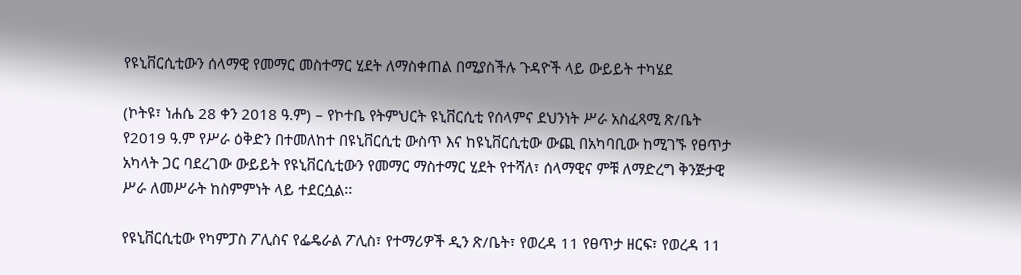የዩኒቨርሲቲውን ሰላማዊ የመማር መስተማር ሂደት ለማስቀጠል በሚያስችሉ ጉዳዮች ላይ ውይይት ተካሄደ

(ኮትዩ፣ ነሐሴ 28 ቀን 2018 ዓ.ም) – የኮተቤ የትምህርት ዩኒቨርሲቲ የሰላምና ደህንነት ሥራ አስፈጻሚ ጽ/ቤት የ2019 ዓ.ም የሥራ ዕቅድን በተመለከተ በዩኒቨርሲቲ ውስጥ እና ከዩኒቨርሲቲው ውጪ በአካባቢው ከሚገኙ የፀጥታ አካላት ጋር ባደረገው ውይይት የዩኒቨርሲቲውን የመማር ማስተማር ሂደት የተሻለ፣ ሰላማዊና ምቹ ለማድረግ ቅንጅታዊ ሥራ ለመሥራት ከስምምነት ላይ ተደርሷል፡፡

የዩኒቨርሲቲው የካምፓስ ፖሊስና የፌዴራል ፖሊስ፣ የተማሪዎች ዲን ጽ/ቤት፣ የወረዳ 11 የፀጥታ ዘርፍ፣ የወረዳ 11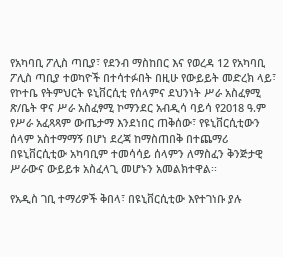የአካባቢ ፖሊስ ጣቢያ፣ የደንብ ማስከበር እና የወረዳ 12 የአካባቢ ፖሊስ ጣቢያ ተወካዮች በተሳተፉበት በዚሁ የውይይት መድረክ ላይ፣ የኮተቤ የትምህርት ዩኒቨርሲቲ የሰላምና ደህንነት ሥራ አስፈፃሚ ጽ/ቤት ዋና ሥራ አስፈፃሚ ኮማንደር አብዲሳ ባይሳ የ2018 ዓ.ም የሥራ አፈጻጻም ውጤታማ እንደነበር ጠቅሰው፣ የዩኒቨርሲቲውን ሰላም አስተማማኝ በሆነ ደረጃ ከማስጠበቅ በተጨማሪ በዩኒቨርሲቲው አካባቢም ተመሳሳይ ሰላምን ለማስፈን ቅንጅታዊ ሥራውና ውይይቱ አስፈላጊ መሆኑን አመልክተዋል፡፡

የአዲስ ገቢ ተማሪዎች ቅበላ፣ በዩኒቨርሲቲው እየተገነቡ ያሉ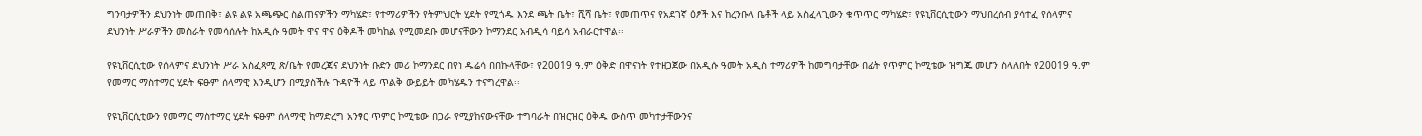ግንባታዎችን ደህንነት መጠበቅ፣ ልዩ ልዩ አጫጭር ስልጠናዎችን ማካሄድ፣ የተማሪዎችን የትምህርት ሂደት የሚጎዱ እንደ ጫት ቤት፣ ሺሻ ቤት፣ የመጠጥና የአደገኛ ዕፆች እና ከረንቡላ ቤቶች ላይ አስፈላጊውን ቁጥጥር ማካሄድ፣ የዩኒቨርሲቲውን ማህበረሰብ ያሳተፈ የሰላምና ደህንነት ሥራዎችን መስራት የመሳሰሉት ከአዲሱ ዓመት ዋና ዋና ዕቅዶች መካከል የሚመደቡ መሆናቸውን ኮማንደር አብዲሳ ባይሳ አብራርተዋል፡፡

የዩኒቨርሲቲው የሰላምና ደህንነት ሥራ አስፈጻሚ ጽ/ቤት የመረጃና ደህንነት ቡድን መሪ ኮማንደር በየነ ዱሬሳ በበኩላቸው፣ የ20019 ዓ.ም ዕቅድ በዋናነት የተዘጋጀው በአዲሱ ዓመት አዲስ ተማሪዎች ከመግባታቸው በፊት የጥምር ኮሚቴው ዝግጁ መሆን ስላለበት የ20019 ዓ.ም የመማር ማስተማር ሂደት ፍፁም ሰላማዊ እንዲሆን በሚያስችሉ ጉዳዮች ላይ ጥልቅ ውይይት መካሄዱን ተናግረዋል፡፡

የዩኒቨርሲቲውን የመማር ማስተማር ሂደት ፍፁም ሰላማዊ ከማድረግ አንፃር ጥምር ኮሚቴው በጋራ የሚያከናውናቸው ተግባራት በዝርዝር ዕቅዱ ውስጥ መካተታቸውንና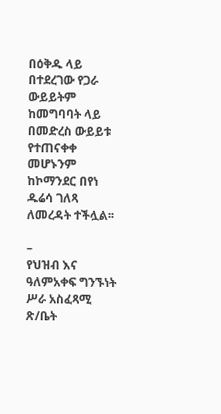በዕቅዱ ላይ በተደረገው የጋራ ውይይትም ከመግባባት ላይ በመድረስ ውይይቱ የተጠናቀቀ መሆኑንም ከኮማንደር በየነ ዱሬሳ ገለጻ ለመረዳት ተችሏል፡፡

–                               የህዝብ እና ዓለምአቀፍ ግንኙነት ሥራ አስፈጻሚ ጽ/ቤት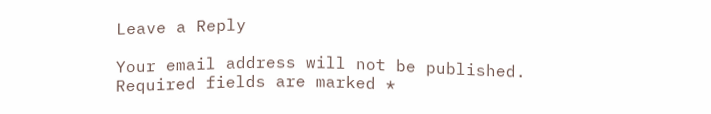Leave a Reply

Your email address will not be published. Required fields are marked *